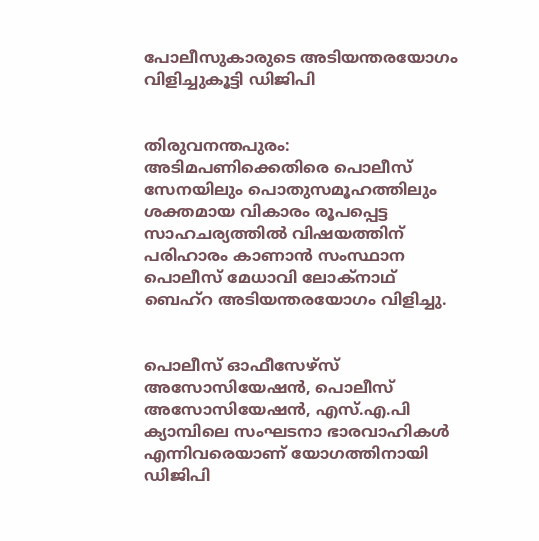പോലീസുകാരുടെ അടിയന്തരയോഗം വിളിച്ചുകൂട്ടി ഡിജിപി


തിരുവനന്തപുരം: അടിമപണിക്കെതിരെ പൊലീസ് സേനയിലും പൊതുസമൂഹത്തിലും ശക്തമായ വികാരം രൂപപ്പെട്ട സാഹചര്യത്തില്‍ വിഷയത്തിന് പരിഹാരം കാണാന്‍ സംസ്ഥാന പൊലീസ് മേധാവി ലോക്നാഥ് ബെഹ്റ അടിയന്തരയോഗം വിളിച്ചു.


പൊലീസ് ഓഫീസേഴ്സ് അസോസിയേഷന്‍, പൊലീസ് അസോസിയേഷന്‍, എസ്.എ.പി ക്യാമ്പിലെ സംഘടനാ ഭാരവാഹികള്‍ എന്നിവരെയാണ് യോഗത്തിനായി ഡിജിപി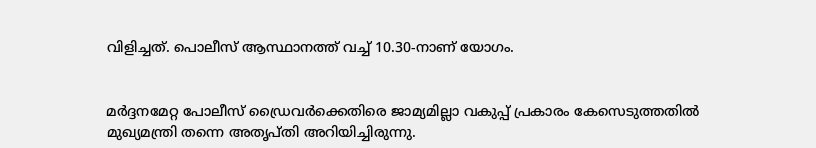വിളിച്ചത്. പൊലീസ് ആസ്ഥാനത്ത് വച്ച്‌ 10.30-നാണ് യോഗം.


മര്‍ദ്ദനമേറ്റ പോലീസ് ഡ്രൈവര്‍ക്കെതിരെ ജാമ്യമില്ലാ വകുപ്പ് പ്രകാരം കേസെടുത്തതില്‍ മുഖ്യമന്ത്രി തന്നെ അതൃപ്തി അറിയിച്ചിരുന്നു.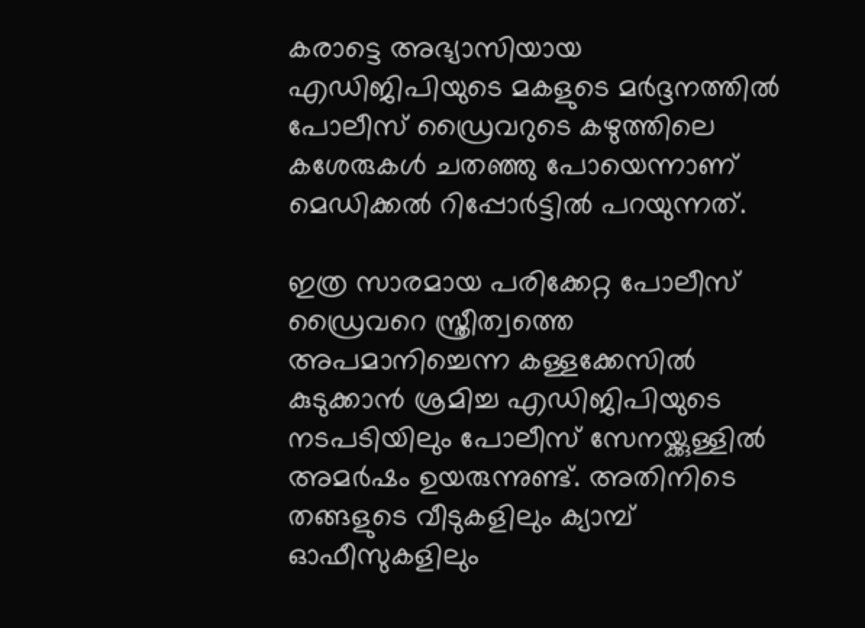കരാട്ടെ അഭ്യാസിയായ എഡിജിപിയുടെ മകളുടെ മര്‍ദ്ദനത്തില്‍ പോലീസ് ഡ്രൈവറുടെ കഴുത്തിലെ കശേരുകള്‍ ചതഞ്ഞു പോയെന്നാണ് മെഡിക്കല്‍ റിപ്പോര്‍ട്ടില്‍ പറയുന്നത്.

ഇത്ര സാരമായ പരിക്കേറ്റ പോലീസ് ഡ്രൈവറെ സ്ത്രീത്വത്തെ അപമാനിച്ചെന്ന കള്ളക്കേസില്‍ കുടുക്കാന്‍ ശ്രമിച്ച എഡിജിപിയുടെ നടപടിയിലും പോലീസ് സേനയ്ക്കുള്ളില്‍ അമര്‍ഷം ഉയരുന്നുണ്ട്. അതിനിടെ തങ്ങളുടെ വീടുകളിലും ക്യാമ്പ്‌ ഓഫീസുകളിലും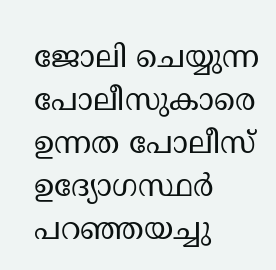ജോലി ചെയ്യുന്ന പോലീസുകാരെ ഉന്നത പോലീസ് ഉദ്യോഗസ്ഥര്‍ പറഞ്ഞയച്ചു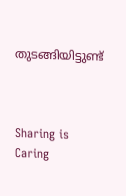തുടങ്ങിയിട്ടുണ്ട്



Sharing is Caring